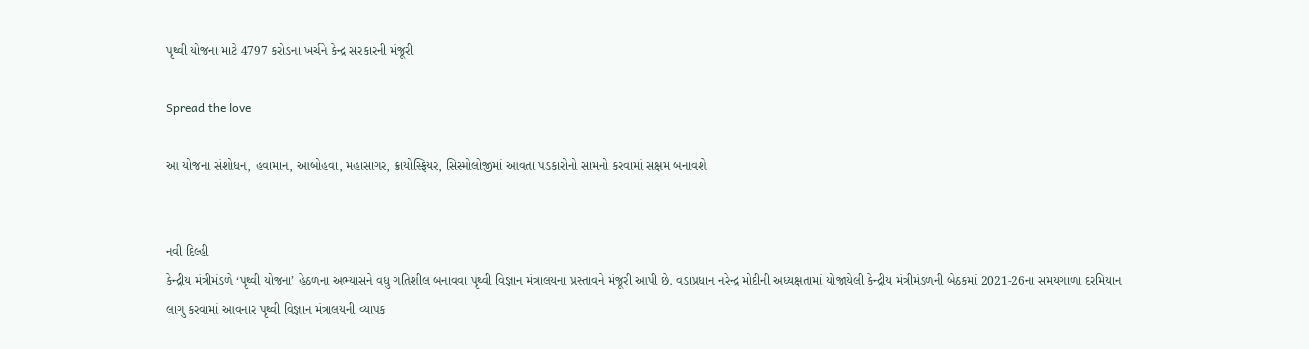પૃથ્વી યોજના માટે 4797 કરોડના ખર્ચને કેન્દ્ર સરકારની મંજૂરી

Spread the love

આ યોજના સંશોધન, હવામાન, આબોહવા, મહાસાગર, ક્રાયોસ્ફિયર, સિસ્મોલોજીમાં આવતા પડકારોનો સામનો કરવામાં સક્ષમ બનાવશે


નવી દિલ્હી
કેન્દ્રીય મંત્રીમંડળે ‘પૃથ્વી યોજના’ હેઠળના અભ્યાસને વધુ ગતિશીલ બનાવવા પૃથ્વી વિજ્ઞાન મંત્રાલયના પ્રસ્તાવને મંજૂરી આપી છે. વડાપ્રધાન નરેન્દ્ર મોદીની અધ્યક્ષતામાં યોજાયેલી કેન્દ્રીય મંત્રીમંડળની બેઠકમાં 2021-26ના સમયગાળા દરમિયાન લાગુ કરવામાં આવનાર પૃથ્વી વિજ્ઞાન મંત્રાલયની વ્યાપક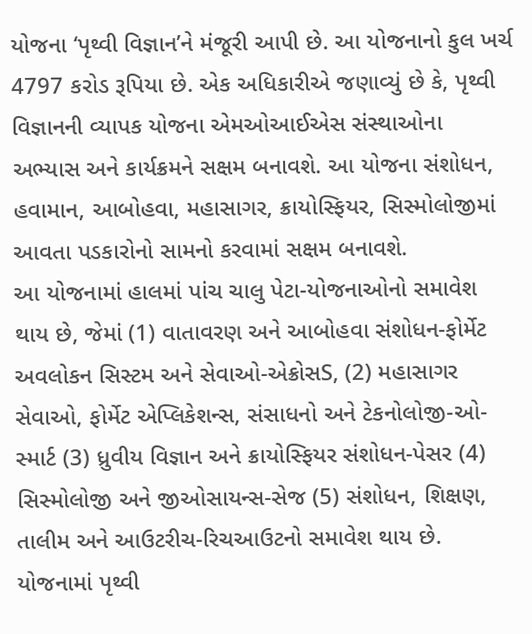યોજના ‘પૃથ્વી વિજ્ઞાન’ને મંજૂરી આપી છે. આ યોજનાનો કુલ ખર્ચ 4797 કરોડ રૂપિયા છે. એક અધિકારીએ જણાવ્યું છે કે, પૃથ્વી વિજ્ઞાનની વ્યાપક યોજના એમઓઆઈએસ સંસ્થાઓના અભ્યાસ અને કાર્યક્રમને સક્ષમ બનાવશે. આ યોજના સંશોધન, હવામાન, આબોહવા, મહાસાગર, ક્રાયોસ્ફિયર, સિસ્મોલોજીમાં આવતા પડકારોનો સામનો કરવામાં સક્ષમ બનાવશે.
આ યોજનામાં હાલમાં પાંચ ચાલુ પેટા-યોજનાઓનો સમાવેશ થાય છે, જેમાં (1) વાતાવરણ અને આબોહવા સંશોધન-ફોર્મેટ અવલોકન સિસ્ટમ અને સેવાઓ-એક્રોસS, (2) મહાસાગર સેવાઓ, ફોર્મેટ એપ્લિકેશન્સ, સંસાધનો અને ટેકનોલોજી-ઓ-સ્માર્ટ (3) ધ્રુવીય વિજ્ઞાન અને ક્રાયોસ્ફિયર સંશોધન-પેસર (4) સિસ્મોલોજી અને જીઓસાયન્સ-સેજ (5) સંશોધન, શિક્ષણ, તાલીમ અને આઉટરીચ-રિચઆઉટનો સમાવેશ થાય છે.
યોજનામાં પૃથ્વી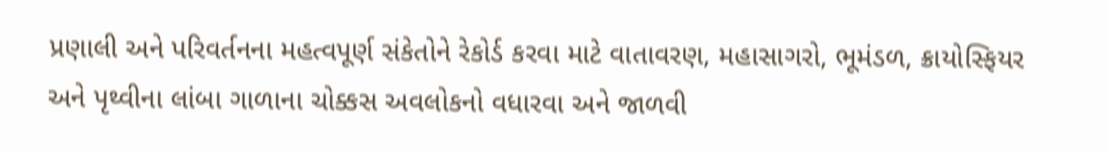પ્રણાલી અને પરિવર્તનના મહત્વપૂર્ણ સંકેતોને રેકોર્ડ કરવા માટે વાતાવરણ, મહાસાગરો, ભૂમંડળ, ક્રાયોસ્ફિયર અને પૃથ્વીના લાંબા ગાળાના ચોક્કસ અવલોકનો વધારવા અને જાળવી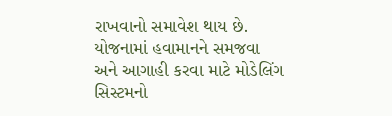રાખવાનો સમાવેશ થાય છે.
યોજનામાં હવામાનને સમજવા અને આગાહી કરવા માટે મોડેલિંગ સિસ્ટમનો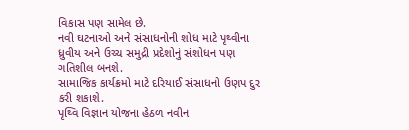વિકાસ પણ સામેલ છે.
નવી ઘટનાઓ અને સંસાધનોની શોધ માટે પૃથ્વીના ધ્રુવીય અને ઉચ્ચ સમુદ્રી પ્રદેશોનું સંશોધન પણ ગતિશીલ બનશે.
સામાજિક કાર્યક્રમો માટે દરિયાઈ સંસાધનો ઉણપ દુર કરી શકાશે.
પૃથ્વિ વિજ્ઞાન યોજના હેઠળ નવીન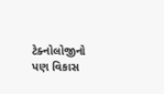ટેક્નોલોજીનો પણ વિકાસ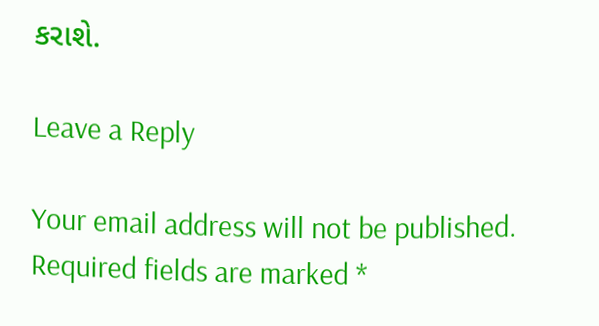કરાશે.

Leave a Reply

Your email address will not be published. Required fields are marked *